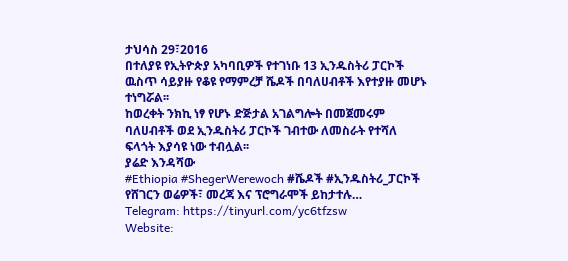ታህሳስ 29፣2016
በተለያዩ የኢትዮጵያ አካባቢዎች የተገነቡ 13 ኢንዱስትሪ ፓርኮች ዉስጥ ሳይያዙ የቆዩ የማምረቻ ሼዶች በባለሀብቶች እየተያዙ መሆኑ ተነግሯል፡፡
ከወረቀት ንክኪ ነፃ የሆኑ ድጅታል አገልግሎት በመጀመሩም ባለሀብቶች ወደ ኢንዱስትሪ ፓርኮች ገብተው ለመስራት የተሻለ ፍላጎት እያሳዩ ነው ተብሏል፡፡
ያሬድ እንዳሻው
#Ethiopia #ShegerWerewoch #ሼዶች #ኢንዱስትሪ_ፓርኮች
የሸገርን ወሬዎች፣ መረጃ እና ፕሮግራሞች ይከታተሉ…
Telegram: https://tinyurl.com/yc6tfzsw
Website: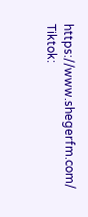https://www.shegerfm.com/
Tiktok: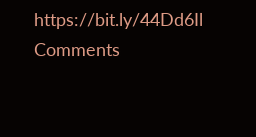https://bit.ly/44Dd6Il
Comments